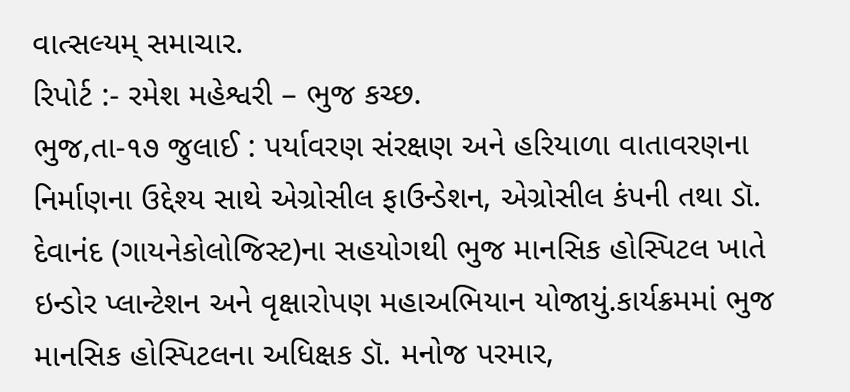વાત્સલ્યમ્ સમાચાર.
રિપોર્ટ :- રમેશ મહેશ્વરી – ભુજ કચ્છ.
ભુજ,તા-૧૭ જુલાઈ : પર્યાવરણ સંરક્ષણ અને હરિયાળા વાતાવરણના નિર્માણના ઉદ્દેશ્ય સાથે એગ્રોસીલ ફાઉન્ડેશન, એગ્રોસીલ કંપની તથા ડૉ. દેવાનંદ (ગાયનેકોલોજિસ્ટ)ના સહયોગથી ભુજ માનસિક હોસ્પિટલ ખાતે ઇન્ડોર પ્લાન્ટેશન અને વૃક્ષારોપણ મહાઅભિયાન યોજાયું.કાર્યક્રમમાં ભુજ માનસિક હોસ્પિટલના અધિક્ષક ડૉ. મનોજ પરમાર,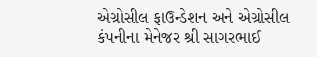એગ્રોસીલ ફાઉન્ડેશન અને એગ્રોસીલ કંપનીના મેનેજર શ્રી સાગરભાઈ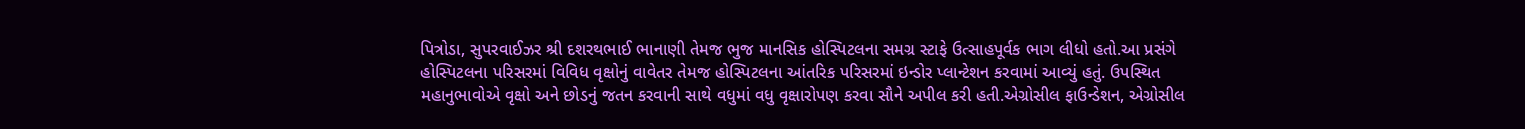પિત્રોડા, સુપરવાઈઝર શ્રી દશરથભાઈ ભાનાણી તેમજ ભુજ માનસિક હોસ્પિટલના સમગ્ર સ્ટાફે ઉત્સાહપૂર્વક ભાગ લીધો હતો.આ પ્રસંગે હોસ્પિટલના પરિસરમાં વિવિધ વૃક્ષોનું વાવેતર તેમજ હોસ્પિટલના આંતરિક પરિસરમાં ઇન્ડોર પ્લાન્ટેશન કરવામાં આવ્યું હતું. ઉપસ્થિત મહાનુભાવોએ વૃક્ષો અને છોડનું જતન કરવાની સાથે વધુમાં વધુ વૃક્ષારોપણ કરવા સૌને અપીલ કરી હતી.એગ્રોસીલ ફાઉન્ડેશન, એગ્રોસીલ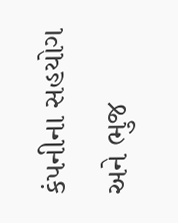કંપનીના સહયોગ અને ભુજ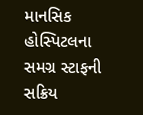માનસિક હોસ્પિટલના સમગ્ર સ્ટાફની સક્રિય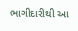ભાગીદારીથી આ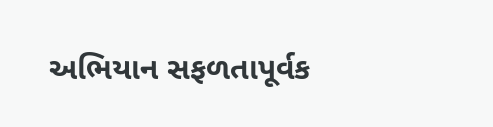અભિયાન સફળતાપૂર્વક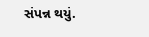સંપન્ન થયું.